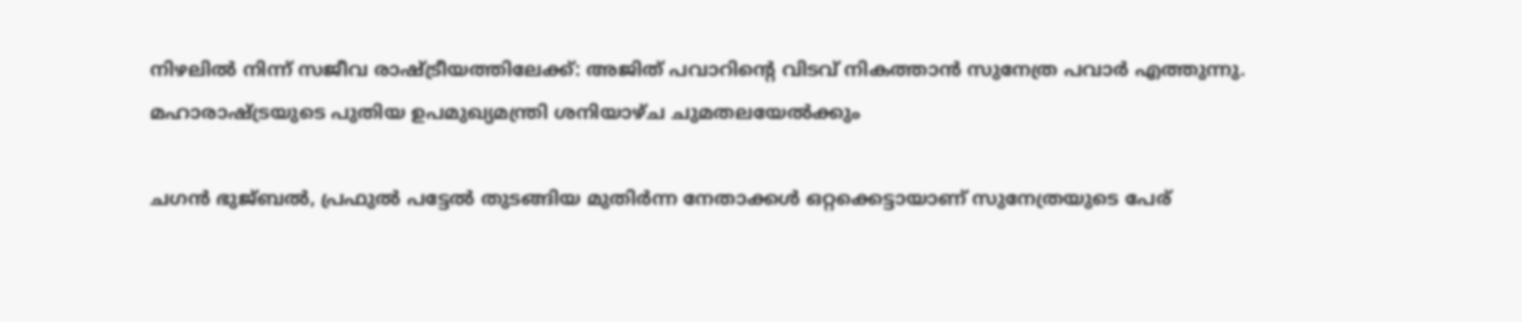നിഴലിൽ നിന്ന് സജീവ രാഷ്ട്രീയത്തിലേക്ക്: അജിത് പവാറിന്റെ വിടവ് നികത്താൻ സുനേത്ര പവാർ എത്തുന്നു. മഹാരാഷ്ട്രയുടെ പുതിയ ഉപമുഖ്യമന്ത്രി ശനിയാഴ്ച ചുമതലയേൽക്കും

ചഗന്‍ ഭുജ്ബല്‍, പ്രഫുല്‍ പട്ടേല്‍ തുടങ്ങിയ മുതിര്‍ന്ന നേതാക്കള്‍ ഒറ്റക്കെട്ടായാണ് സുനേത്രയുടെ പേര്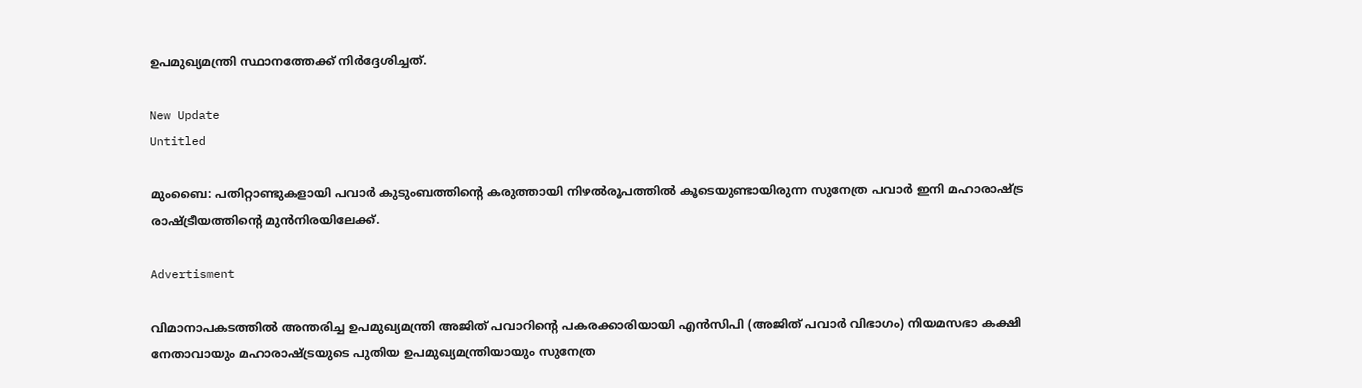ഉപമുഖ്യമന്ത്രി സ്ഥാനത്തേക്ക് നിര്‍ദ്ദേശിച്ചത്.

New Update
Untitled

മുംബൈ: പതിറ്റാണ്ടുകളായി പവാര്‍ കുടുംബത്തിന്റെ കരുത്തായി നിഴല്‍രൂപത്തില്‍ കൂടെയുണ്ടായിരുന്ന സുനേത്ര പവാര്‍ ഇനി മഹാരാഷ്ട്ര രാഷ്ട്രീയത്തിന്റെ മുന്‍നിരയിലേക്ക്.

Advertisment

വിമാനാപകടത്തില്‍ അന്തരിച്ച ഉപമുഖ്യമന്ത്രി അജിത് പവാറിന്റെ പകരക്കാരിയായി എന്‍സിപി (അജിത് പവാര്‍ വിഭാഗം) നിയമസഭാ കക്ഷി നേതാവായും മഹാരാഷ്ട്രയുടെ പുതിയ ഉപമുഖ്യമന്ത്രിയായും സുനേത്ര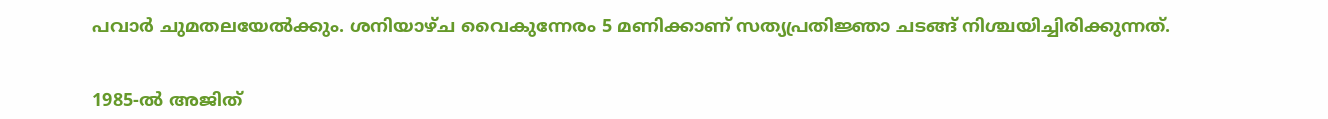പവാര്‍ ചുമതലയേല്‍ക്കും. ശനിയാഴ്ച വൈകുന്നേരം 5 മണിക്കാണ് സത്യപ്രതിജ്ഞാ ചടങ്ങ് നിശ്ചയിച്ചിരിക്കുന്നത്.


1985-ല്‍ അജിത്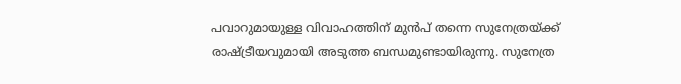പവാറുമായുള്ള വിവാഹത്തിന് മുന്‍പ് തന്നെ സുനേത്രയ്ക്ക് രാഷ്ട്രീയവുമായി അടുത്ത ബന്ധമുണ്ടായിരുന്നു. സുനേത്ര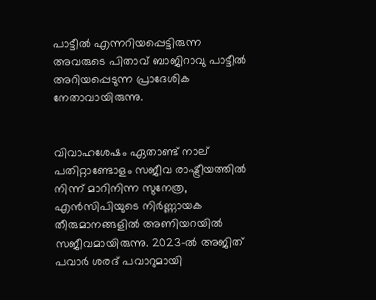പാട്ടീല്‍ എന്നറിയപ്പെട്ടിരുന്ന അവരുടെ പിതാവ് ബാജിറാവു പാട്ടീല്‍ അറിയപ്പെടുന്ന പ്രാദേശിക നേതാവായിരുന്നു.


വിവാഹശേഷം ഏതാണ്ട് നാല് പതിറ്റാണ്ടോളം സജീവ രാഷ്ട്രീയത്തില്‍ നിന്ന് മാറിനിന്ന സുനേത്ര, എന്‍സിപിയുടെ നിര്‍ണ്ണായക തീരുമാനങ്ങളില്‍ അണിയറയില്‍ സജീവമായിരുന്നു. 2023-ല്‍ അജിത് പവാര്‍ ശരദ് പവാറുമായി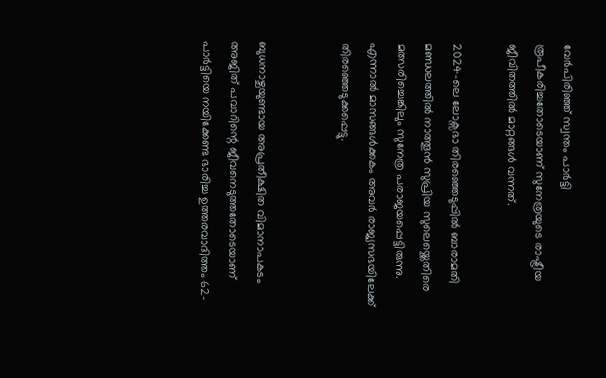വേര്‍പിരിഞ്ഞ് സ്വന്തം പാര്‍ട്ടി രൂപീകരിച്ചതോടെയാണ് സുനേത്രയുടെ രാഷ്ട്രീയ ജീവിതത്തില്‍ മാറ്റങ്ങള്‍ വന്നത്.

2024-ലെ ലോക്സഭാ തിരഞ്ഞെടുപ്പില്‍ ബാരാമതി മണ്ഡലത്തില്‍ നാത്തൂന്‍ സുപ്രിയ സുലെയ്ക്കെതിരെ മത്സരിച്ചെങ്കിലും സുനേത്ര പരാജയപ്പെട്ടിരുന്നു. എന്നാല്‍ മാസങ്ങള്‍ക്കകം അവര്‍ രാജ്യസഭയിലേക്ക് തിരഞ്ഞെടുക്കപ്പെട്ടു.


ബുധനാഴ്ചയുണ്ടായ അപ്രതീക്ഷിത വിമാനാപകടം അജിത് പവാറിന്റെ ജീവനെടുത്തതോടെയാണ് പാര്‍ട്ടിയെ നയിക്കേണ്ട ഭാരിച്ച ഉത്തരവാദിത്തം 62-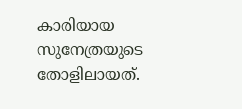കാരിയായ സുനേത്രയുടെ തോളിലായത്.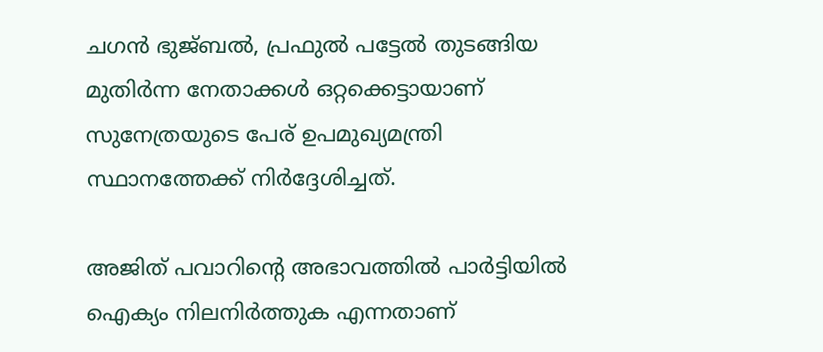ചഗന്‍ ഭുജ്ബല്‍, പ്രഫുല്‍ പട്ടേല്‍ തുടങ്ങിയ മുതിര്‍ന്ന നേതാക്കള്‍ ഒറ്റക്കെട്ടായാണ് സുനേത്രയുടെ പേര് ഉപമുഖ്യമന്ത്രി സ്ഥാനത്തേക്ക് നിര്‍ദ്ദേശിച്ചത്.

അജിത് പവാറിന്റെ അഭാവത്തില്‍ പാര്‍ട്ടിയില്‍ ഐക്യം നിലനിര്‍ത്തുക എന്നതാണ്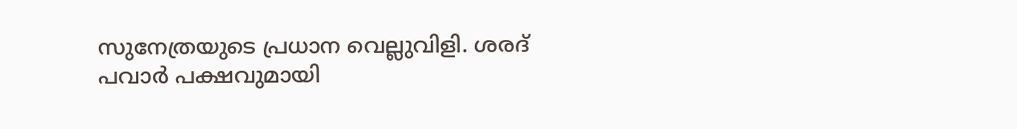സുനേത്രയുടെ പ്രധാന വെല്ലുവിളി. ശരദ് പവാര്‍ പക്ഷവുമായി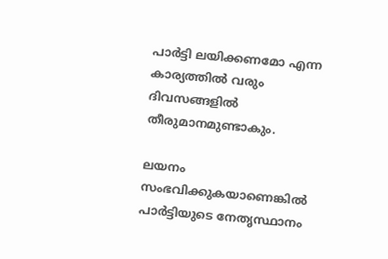പാര്‍ട്ടി ലയിക്കണമോ എന്ന കാര്യത്തില്‍ വരും ദിവസങ്ങളില്‍ തീരുമാനമുണ്ടാകും.

ലയനം സംഭവിക്കുകയാണെങ്കില്‍ പാര്‍ട്ടിയുടെ നേതൃസ്ഥാനം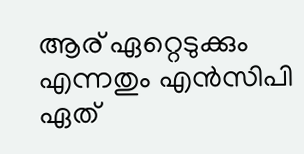ആര് ഏറ്റെടുക്കും എന്നതും എന്‍സിപി ഏത്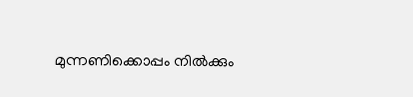മുന്നണിക്കൊപ്പം നില്‍ക്കും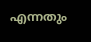എന്നതും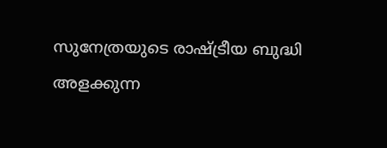സുനേത്രയുടെ രാഷ്ട്രീയ ബുദ്ധി അളക്കുന്ന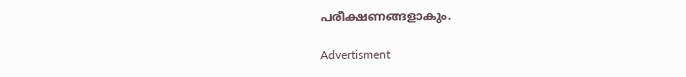പരീക്ഷണങ്ങളാകും.

Advertisment